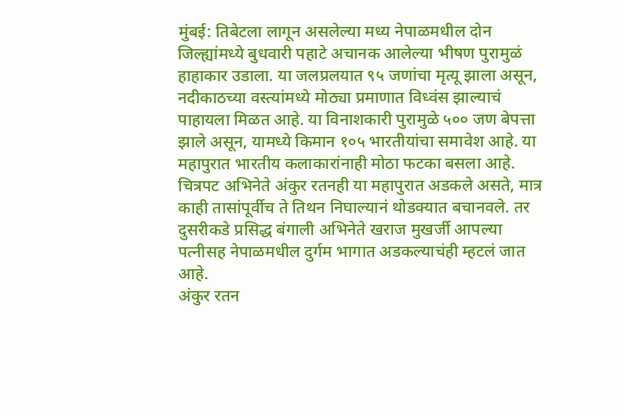मुंबई: तिबेटला लागून असलेल्या मध्य नेपाळमधील दोन जिल्ह्यांमध्ये बुधवारी पहाटे अचानक आलेल्या भीषण पुरामुळं हाहाकार उडाला. या जलप्रलयात ९५ जणांचा मृत्यू झाला असून, नदीकाठच्या वस्त्यांमध्ये मोठ्या प्रमाणात विध्वंस झाल्याचं पाहायला मिळत आहे. या विनाशकारी पुरामुळे ५०० जण बेपत्ता झाले असून, यामध्ये किमान १०५ भारतीयांचा समावेश आहे. या महापुरात भारतीय कलाकारांनाही मोठा फटका बसला आहे. चित्रपट अभिनेते अंकुर रतनही या महापुरात अडकले असते, मात्र काही तासांपूर्वीच ते तिथन निघाल्यानं थोडक्यात बचानवले. तर दुसरीकडे प्रसिद्ध बंगाली अभिनेते खराज मुखर्जी आपल्या पत्नीसह नेपाळमधील दुर्गम भागात अडकल्याचंही म्हटलं जात आहे.
अंकुर रतन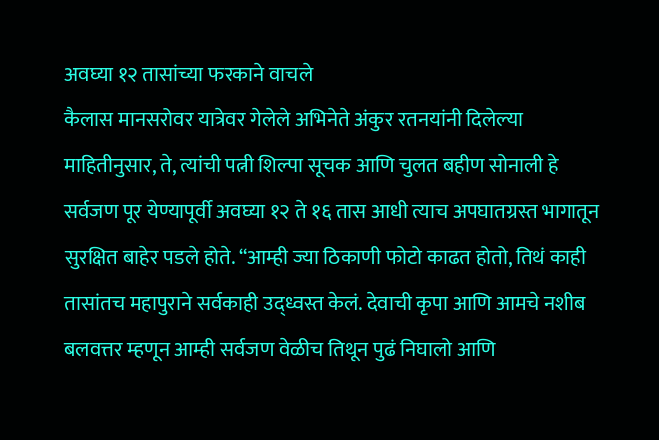अवघ्या १२ तासांच्या फरकाने वाचले
कैलास मानसरोवर यात्रेवर गेलेले अभिनेते अंकुर रतनयांनी दिलेल्या माहितीनुसार, ते, त्यांची पत्नी शिल्पा सूचक आणि चुलत बहीण सोनाली हे सर्वजण पूर येण्यापूर्वी अवघ्या १२ ते १६ तास आधी त्याच अपघातग्रस्त भागातून सुरक्षित बाहेर पडले होते. “आम्ही ज्या ठिकाणी फोटो काढत होतो, तिथं काही तासांतच महापुराने सर्वकाही उद्ध्वस्त केलं. देवाची कृपा आणि आमचे नशीब बलवत्तर म्हणून आम्ही सर्वजण वेळीच तिथून पुढं निघालो आणि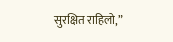सुरक्षित राहिलो,”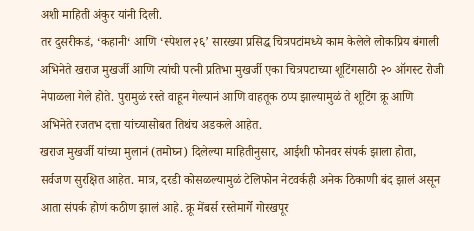अशी माहिती अंकुर यांनी दिली.
तर दुसरीकडं, ‘कहानी‘ आणि ‘स्पेशल २६’ सारख्या प्रसिद्ध चित्रपटांमध्ये काम केलेले लोकप्रिय बंगाली अभिनेते खराज मुखर्जी आणि त्यांची पत्नी प्रतिभा मुखर्जी एका चित्रपटाच्या शूटिंगसाठी २० ऑगस्ट रोजी नेपाळला गेले होते. पुरामुळं रस्ते वाहून गेल्यानं आणि वाहतूक ठप्प झाल्यामुळं ते शूटिंग क्रू आणि अभिनेते रजतभ दत्ता यांच्यासोबत तिथंच अडकले आहेत.
खराज मुखर्जी यांच्या मुलानं (तमोघ्न) दिलेल्या माहितीनुसार, आईशी फोनवर संपर्क झाला होता, सर्वजण सुरक्षित आहेत. मात्र, दरडी कोसळल्यामुळं टेलिफोन नेटवर्कही अनेक ठिकाणी बंद झालं असून आता संपर्क होणं कठीण झालं आहे. क्रू मेंबर्स रस्तेमार्गे गोरखपूर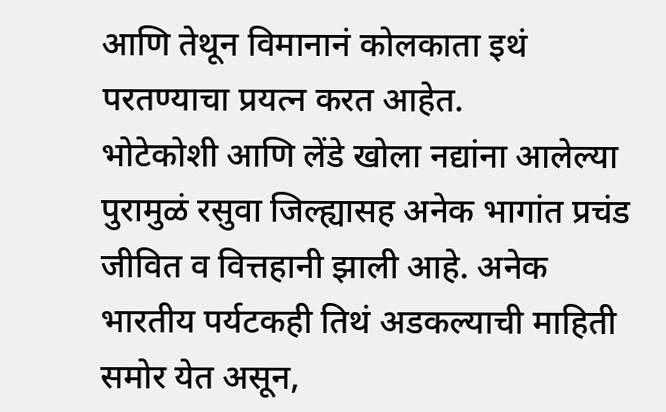आणि तेथून विमानानं कोलकाता इथं परतण्याचा प्रयत्न करत आहेत.
भोटेकोशी आणि लेंडे खोला नद्यांना आलेल्या पुरामुळं रसुवा जिल्ह्यासह अनेक भागांत प्रचंड जीवित व वित्तहानी झाली आहे. अनेक भारतीय पर्यटकही तिथं अडकल्याची माहिती समोर येत असून,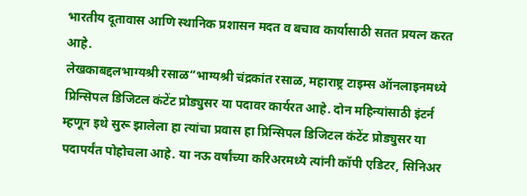भारतीय दूतावास आणि स्थानिक प्रशासन मदत व बचाव कार्यासाठी सतत प्रयत्न करत आहे.
लेखकाबद्दलभाग्यश्री रसाळ“भाग्यश्री चंद्रकांत रसाळ, महाराष्ट्र टाइम्स ऑनलाइनमध्ये प्रिन्सिपल डिजिटल कंटेंट प्रोड्युसर या पदावर कार्यरत आहे. दोन महिन्यांसाठी इंटर्न म्हणून इथे सुरू झालेला हा त्यांचा प्रवास हा प्रिन्सिपल डिजिटल कंटेंट प्रोड्युसर या पदापर्यंत पोहोचला आहे. या नऊ वर्षांच्या करिअरमध्ये त्यांनी कॉपी एडिटर, सिनिअर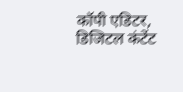कॉपी एडिटर, डिजिटल कंटेंट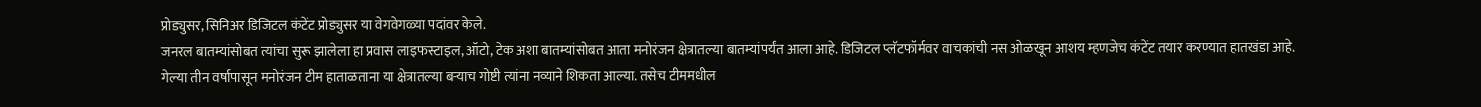प्रोड्युसर, सिनिअर डिजिटल कंटेंट प्रोड्युसर या वेगवेगळ्या पदांवर केले.
जनरल बातम्यांसोबत त्यांचा सुरू झालेला हा प्रवास लाइफस्टाइल, ऑटो, टेक अशा बातम्यांसोबत आता मनोरंजन क्षेत्रातल्या बातम्यांपर्यंत आला आहे. डिजिटल प्लॅटफॉर्मवर वाचकांची नस ओळखून आशय म्हणजेच कंटेंट तयार करण्यात हातखंडा आहे.
गेल्या तीन वर्षापासून मनोरंजन टीम हाताळताना या क्षेत्रातल्या बऱ्याच गोष्टी त्यांना नव्याने शिकता आल्या. तसेच टीममधील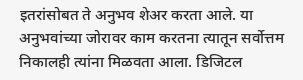इतरांसोबत ते अनुभव शेअर करता आले. या अनुभवांच्या जोरावर काम करतना त्यातून सर्वोत्तम निकालही त्यांना मिळवता आला. डिजिटल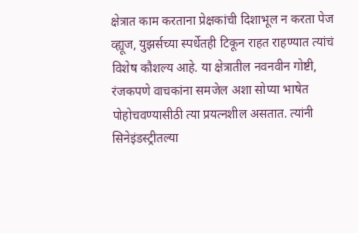क्षेत्रात काम करताना प्रेक्षकांची दिशाभूल न करता पेज व्ह्यूज, युझर्सच्या स्पर्धेतही टिकून राहत राहण्यात त्यांचं विशेष कौशल्य आहे. या क्षेत्रातील नवनवीन गोष्टी, रंजकपणे वाचकांना समजेल अशा सोप्या भाषेत पोहोचवण्यासीठी त्या प्रयत्नशील असतात. त्यांनी सिनेइंडस्ट्रीतल्या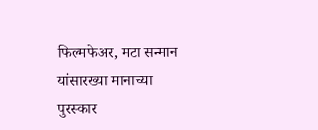फिल्मफेअर, मटा सन्मान यांसारख्या मानाच्या पुरस्कार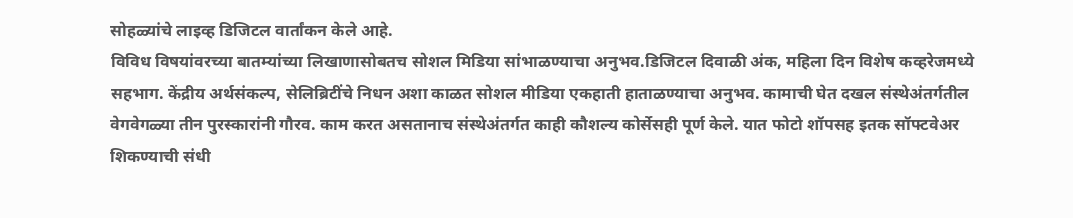सोहळ्यांचे लाइव्ह डिजिटल वार्तांकन केले आहे.
विविध विषयांवरच्या बातम्यांच्या लिखाणासोबतच सोशल मिडिया सांभाळण्याचा अनुभव.डिजिटल दिवाळी अंक, महिला दिन विशेष कव्हरेजमध्ये सहभाग. केंद्रीय अर्थसंकल्प, सेलिब्रिटींचे निधन अशा काळत सोशल मीडिया एकहाती हाताळण्याचा अनुभव. कामाची घेत दखल संस्थेअंतर्गतील वेगवेगळ्या तीन पुरस्कारांनी गौरव. काम करत असतानाच संस्थेअंतर्गत काही कौशल्य कोर्सेसही पूर्ण केले. यात फोटो शॉपसह इतक सॉफ्टवेअर शिकण्याची संधी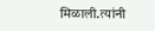मिळाली.त्यांनी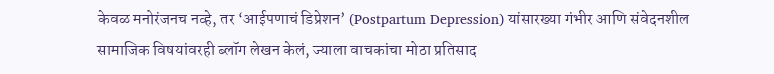केवळ मनोरंजनच नव्हे, तर ‘आईपणाचं डिप्रेशन’ (Postpartum Depression) यांसारख्या गंभीर आणि संवेदनशील सामाजिक विषयांवरही ब्लॉग लेखन केलं, ज्याला वाचकांचा मोठा प्रतिसाद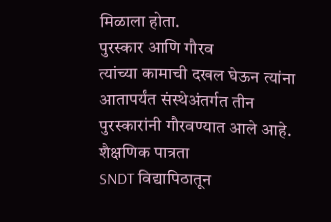मिळाला होता.
पुरस्कार आणि गौरव
त्यांच्या कामाची दखल घेऊन त्यांना आतापर्यंत संस्थेअंतर्गत तीन पुरस्कारांनी गौरवण्यात आले आहे.
शैक्षणिक पात्रता
SNDT विद्यापिठातून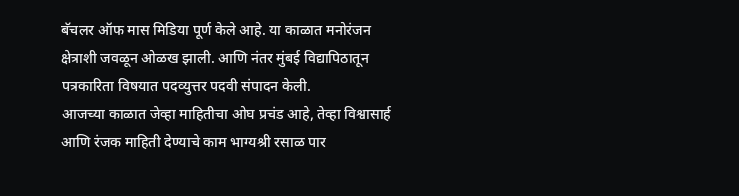बॅचलर ऑफ मास मिडिया पूर्ण केले आहे. या काळात मनोरंजन क्षेत्राशी जवळून ओळख झाली. आणि नंतर मुंबई विद्यापिठातून पत्रकारिता विषयात पदव्युत्तर पदवी संपादन केली.
आजच्या काळात जेव्हा माहितीचा ओघ प्रचंड आहे, तेव्हा विश्वासार्ह आणि रंजक माहिती देण्याचे काम भाग्यश्री रसाळ पार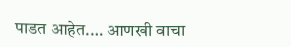पाडत आहेत.… आणखी वाचा